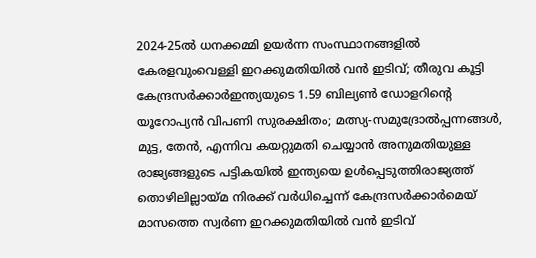2024-25ൽ ധനക്കമ്മി ഉയർന്ന സംസ്ഥാനങ്ങളിൽ കേരളവുംവെള്ളി ഇറക്കുമതിയില്‍ വന്‍ ഇടിവ്; തീരുവ കൂട്ടി കേന്ദ്രസർക്കാർഇന്ത്യയുടെ 1.59 ബില്യൺ ഡോളറിന്റെ യൂറോപ്യൻ വിപണി സുരക്ഷിതം; മത്സ്യ-സമുദ്രോല്‍പ്പന്നങ്ങള്‍, മുട്ട, തേന്‍, എന്നിവ കയറ്റുമതി ചെയ്യാന്‍ അനുമതിയുള്ള രാജ്യങ്ങളുടെ പട്ടികയില്‍ ഇന്ത്യയെ ഉള്‍പ്പെടുത്തിരാജ്യത്ത് തൊഴിലില്ലായ്മ നിരക്ക് വർധിച്ചെന്ന് കേന്ദ്രസർക്കാർമെയ് മാസത്തെ സ്വർണ ഇറക്കുമതിയില്‍ വന്‍ ഇടിവ്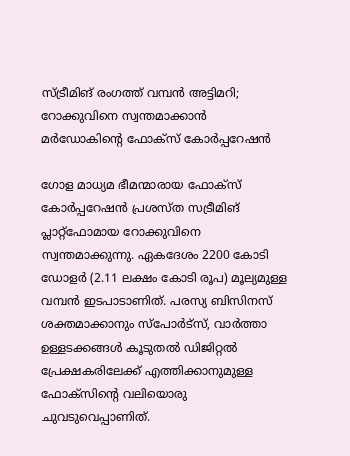സ്ട്രീമിങ് രംഗത്ത് വമ്പന്‍ അട്ടിമറി; റോക്കുവിനെ സ്വന്തമാക്കാന്‍ മർഡോകിന്റെ ഫോക്‌സ് കോര്‍പ്പറേഷന്‍

ഗോള മാധ്യമ ഭീമന്മാരായ ഫോക്‌സ് കോര്‍പ്പറേഷന്‍ പ്രശസ്ത സട്രീമിങ് പ്ലാറ്റ്ഫോമായ റോക്കുവിനെ സ്വന്തമാക്കുന്നു. ഏകദേശം 2200 കോടി ഡോളര്‍ (2.11 ലക്ഷം കോടി രൂപ) മൂല്യമുള്ള വമ്പന്‍ ഇടപാടാണിത്. പരസ്യ ബിസിനസ് ശക്തമാക്കാനും സ്‌പോര്‍ട്‌സ്, വാര്‍ത്താ ഉള്ളടക്കങ്ങള്‍ കൂടുതല്‍ ഡിജിറ്റല്‍ പ്രേക്ഷകരിലേക്ക് എത്തിക്കാനുമുള്ള ഫോക്‌സിന്റെ വലിയൊരു ചുവടുവെപ്പാണിത്.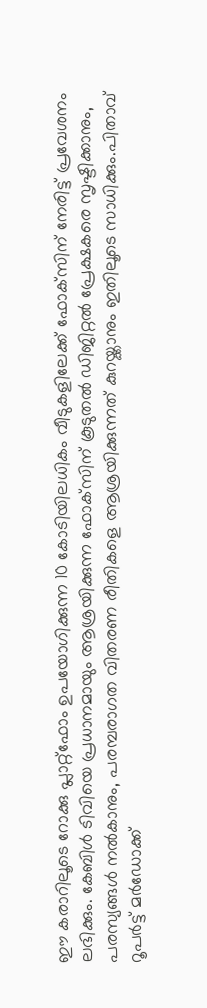ഈ കരാറിലൂടെ റോക്കു പ്ലാറ്റ്ഫോം ഉപയോഗിക്കുന്ന 10 കോടിയിലധികം വീടുകളിലേക്ക് ഫോക്‌സിന് നേരിട്ട് പ്രവേശനം ലഭിക്കും. കേബിള്‍ ടിവിയെ പ്രധാനമായും ആശ്രയിക്കുന്ന ഫോക്‌സിന് കൂടുതല്‍ ഡിജിറ്റല്‍ പ്രേക്ഷകരെ സൃഷ്ടിക്കാനും, പരസ്യങ്ങള്‍ നല്‍കാനും, പരമ്പരാഗത വിതരണ രീതികളെ ആശ്രയിക്കുന്നത് കുറയ്ക്കാനും ഇതിലൂടെ സാധിക്കും.പിതാവ് റൂപര്‍ട്ട് മര്‍ഡോക്ക്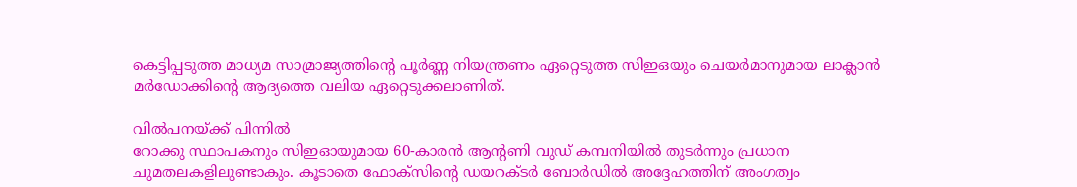കെട്ടിപ്പടുത്ത മാധ്യമ സാമ്രാജ്യത്തിന്റെ പൂര്‍ണ്ണ നിയന്ത്രണം ഏറ്റെടുത്ത സിഇഒയും ചെയര്‍മാനുമായ ലാക്ലാന്‍ മര്‍ഡോക്കിന്റെ ആദ്യത്തെ വലിയ ഏറ്റെടുക്കലാണിത്.

വില്‍പനയ്ക്ക് പിന്നില്‍
റോക്കു സ്ഥാപകനും സിഇഓയുമായ 60-കാരന്‍ ആന്റണി വുഡ് കമ്പനിയില്‍ തുടര്‍ന്നും പ്രധാന ചുമതലകളിലുണ്ടാകും. കൂടാതെ ഫോക്‌സിന്റെ ഡയറക്ടര്‍ ബോര്‍ഡില്‍ അദ്ദേഹത്തിന് അംഗത്വം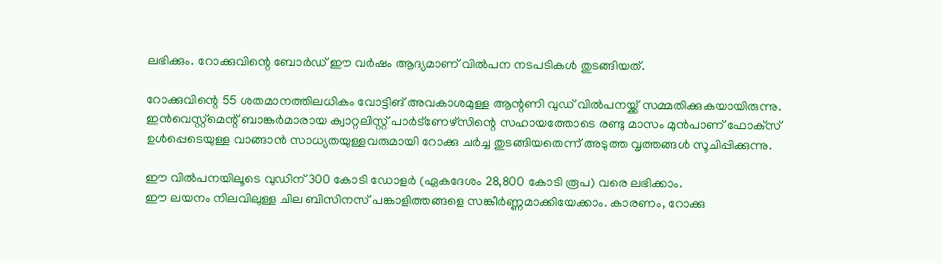ലഭിക്കും. റോക്കുവിന്റെ ബോര്‍ഡ് ഈ വര്‍ഷം ആദ്യമാണ് വില്‍പന നടപടികള്‍ തുടങ്ങിയത്.

റോക്കുവിന്റെ 55 ശതമാനത്തിലധികം വോട്ടിങ് അവകാശമുള്ള ആന്റണി വുഡ് വില്‍പനയ്ക്ക് സമ്മതിക്കുകയായിരുന്നു. ഇന്‍വെസ്റ്റ്മെന്റ് ബാങ്കര്‍മാരായ ക്വാറ്റലിസ്റ്റ് പാര്‍ട്‌ണേഴ്‌സിന്റെ സഹായത്തോടെ രണ്ടു മാസം മുന്‍പാണ് ഫോക്‌സ് ഉള്‍പ്പെടെയുള്ള വാങ്ങാന്‍ സാധ്യതയുള്ളവരുമായി റോക്കു ചര്‍ച്ച തുടങ്ങിയതെന്ന് അടുത്ത വൃത്തങ്ങള്‍ സൂചിപ്പിക്കുന്നു.

ഈ വില്‍പനയിലൂടെ വുഡിന് 300 കോടി ഡോളര്‍ (ഏകദേശം 28,800 കോടി രൂപ) വരെ ലഭിക്കാം.
ഈ ലയനം നിലവിലുള്ള ചില ബിസിനസ് പങ്കാളിത്തങ്ങളെ സങ്കീര്‍ണ്ണമാക്കിയേക്കാം. കാരണം, റോക്കു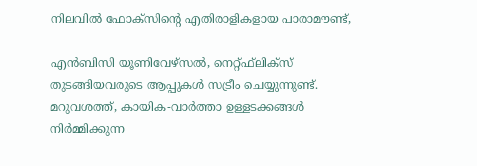നിലവില്‍ ഫോക്‌സിന്റെ എതിരാളികളായ പാരാമൗണ്ട്,

എന്‍ബിസി യൂണിവേഴ്‌സല്‍, നെറ്റ്ഫ്‌ലിക്‌സ് തുടങ്ങിയവരുടെ ആപ്പുകള്‍ സട്രീം ചെയ്യുന്നുണ്ട്. മറുവശത്ത്, കായിക-വാര്‍ത്താ ഉള്ളടക്കങ്ങള്‍ നിര്‍മ്മിക്കുന്ന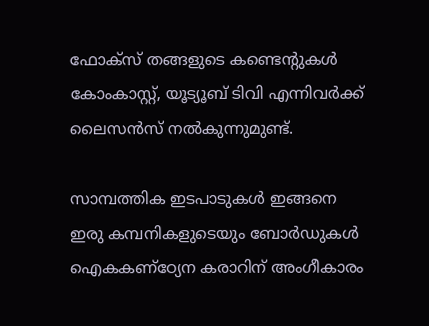ഫോക്‌സ് തങ്ങളുടെ കണ്ടെന്റുകള്‍ കോംകാസ്റ്റ്, യൂട്യൂബ് ടിവി എന്നിവര്‍ക്ക് ലൈസന്‍സ് നല്‍കുന്നുമുണ്ട്.

സാമ്പത്തിക ഇടപാടുകള്‍ ഇങ്ങനെ
ഇരു കമ്പനികളുടെയും ബോര്‍ഡുകള്‍ ഐകകണ്‌ഠ്യേന കരാറിന് അംഗീകാരം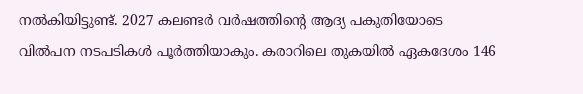നല്‍കിയിട്ടുണ്ട്. 2027 കലണ്ടര്‍ വര്‍ഷത്തിന്റെ ആദ്യ പകുതിയോടെ വില്‍പന നടപടികള്‍ പൂര്‍ത്തിയാകും. കരാറിലെ തുകയില്‍ ഏകദേശം 146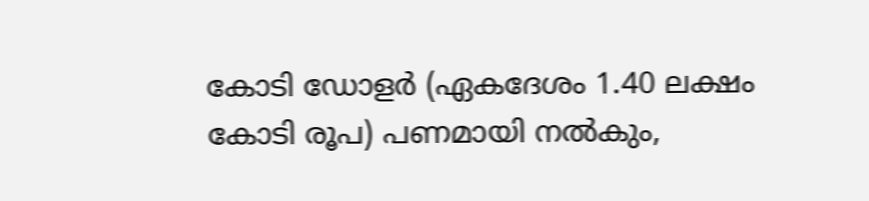കോടി ഡോളര്‍ (ഏകദേശം 1.40 ലക്ഷം കോടി രൂപ) പണമായി നല്‍കും,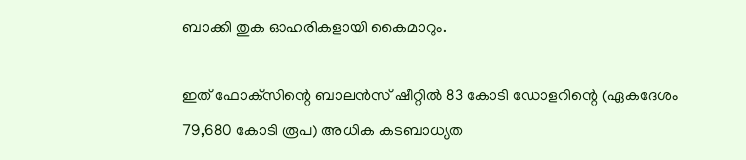ബാക്കി തുക ഓഹരികളായി കൈമാറും.

ഇത് ഫോക്‌സിന്റെ ബാലന്‍സ് ഷീറ്റില്‍ 83 കോടി ഡോളറിന്റെ (ഏകദേശം 79,680 കോടി രൂപ) അധിക കടബാധ്യത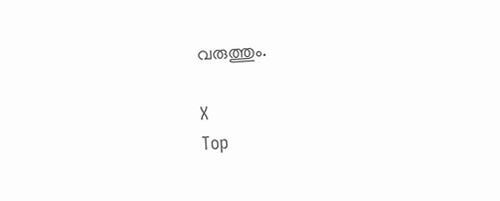വരുത്തും.

X
Top